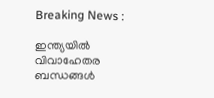Breaking News :

ഇന്ത്യയില്‍ വിവാഹേതര ബന്ധങ്ങള്‍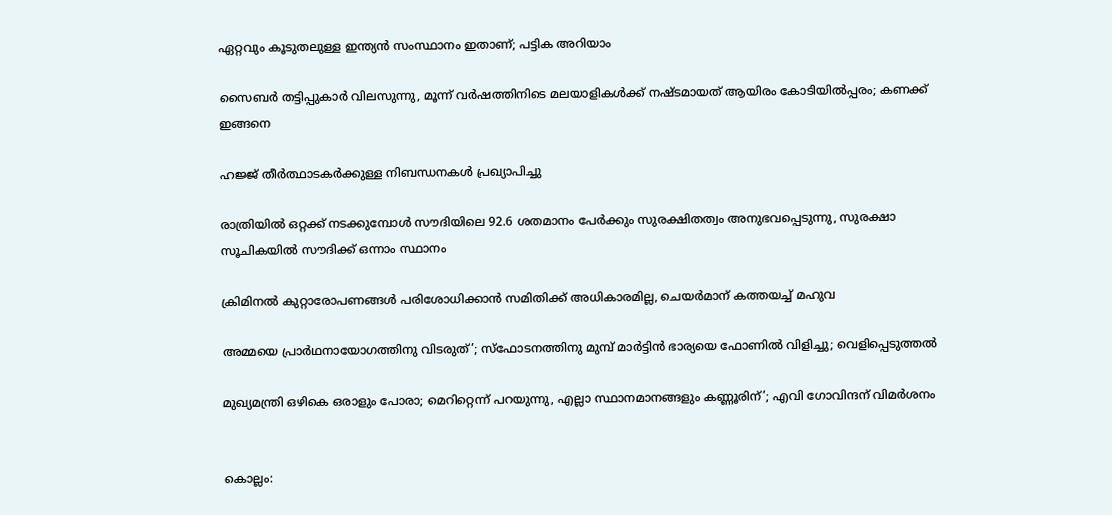ഏറ്റവും കൂടുതലുള്ള ഇന്ത്യന്‍ സംസ്ഥാനം ഇതാണ്; പട്ടിക അറിയാം

സൈബര്‍ തട്ടിപ്പുകാര്‍ വിലസുന്നു, മൂന്ന് വര്‍ഷത്തിനിടെ മലയാളികള്‍ക്ക് നഷ്ടമായത് ആയിരം കോടിയില്‍പ്പരം; കണക്ക് ഇങ്ങനെ

ഹജ്ജ് തീർത്ഥാടകർക്കുള്ള നിബന്ധനകൾ പ്രഖ്യാപിച്ചു

രാത്രിയിൽ ഒറ്റക്ക് നടക്കുമ്പോൾ സൗദിയിലെ 92.6 ശതമാനം പേർക്കും സുരക്ഷിതത്വം അനുഭവപ്പെടുന്നു, സുരക്ഷാ സൂചികയിൽ സൗദിക്ക് ഒന്നാം സ്ഥാനം

ക്രിമിനല്‍ കുറ്റാരോപണങ്ങള്‍ പരിശോധിക്കാന്‍ സമിതിക്ക്‌ അധികാരമില്ല, ചെയര്‍മാന്‌ കത്തയച്ച് മഹുവ

അമ്മയെ പ്രാര്‍ഥനായോഗത്തിനു വിടരുത്’; സ്‌ഫോടനത്തിനു മുമ്പ് മാര്‍ട്ടിന്‍ ഭാര്യയെ ഫോണില്‍ വിളിച്ചു; വെളിപ്പെടുത്തല്‍

മുഖ്യമന്ത്രി ഒഴികെ ഒരാളും പോരാ; മെറിറ്റെന്ന് പറയുന്നു, എല്ലാ സ്ഥാനമാനങ്ങളും കണ്ണൂരിന്’; എവി ഗോവിന്ദന് വിമര്‍ശനം


കൊല്ലം: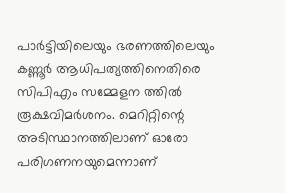പാര്‍ട്ടിയിലെയും ഭരണത്തിലെയും കണ്ണൂര്‍ ആധിപത്യത്തിനെതിരെ സിപിഎം സമ്മേളന ത്തില്‍ രൂക്ഷവിമര്‍ശനം. മെറിറ്റിന്റെ അടിസ്ഥാനത്തിലാണ് ഓരോ പരിഗണനയുമെന്നാണ്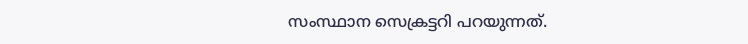സംസ്ഥാന സെക്രട്ടറി പറയുന്നത്.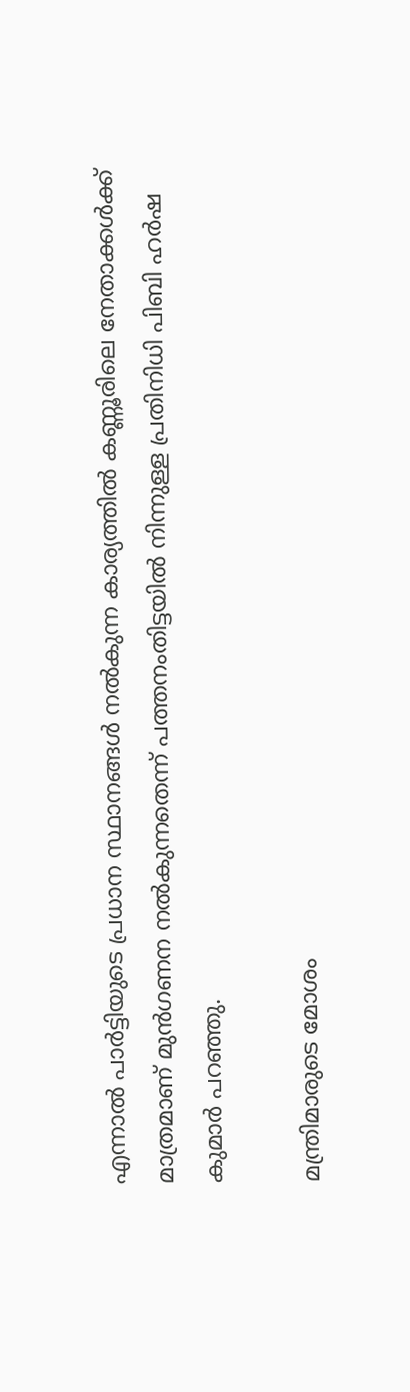എന്നാല്‍ പാര്‍ട്ടിയുടെ പ്രധാന സ്ഥാനങ്ങള്‍ നല്‍കുന്ന കാര്യത്തില്‍ കണ്ണൂരിലെ നേതാക്കള്‍ക്ക് മാത്രമാണ് മുന്‍ഗണന നല്‍കുന്നതെന്ന് പത്തനംതിട്ടയില്‍ നിന്നുള്ള പ്രതിനിധി പിബി ഹര്‍ഷ കുമാര്‍ പറഞ്ഞു.

മന്ത്രിമാരുടെ മോശം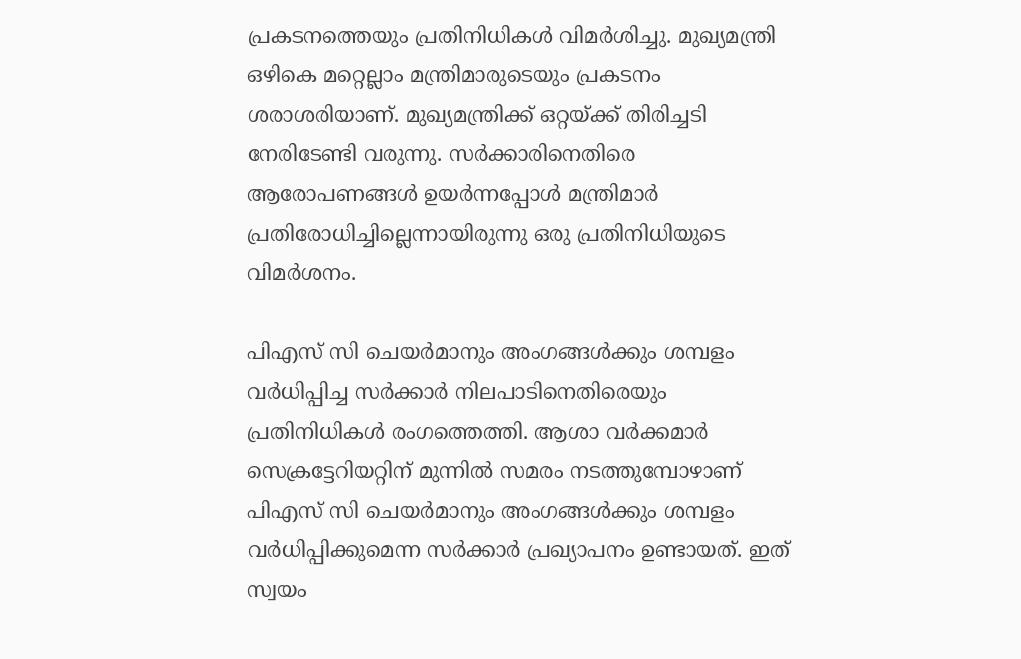പ്രകടനത്തെയും പ്രതിനിധികള്‍ വിമര്‍ശിച്ചു. മുഖ്യമന്ത്രി ഒഴികെ മറ്റെല്ലാം മന്ത്രിമാരുടെയും പ്രകടനം ശരാശരിയാണ്. മുഖ്യമന്ത്രിക്ക് ഒറ്റയ്ക്ക് തിരിച്ചടി നേരിടേണ്ടി വരുന്നു. സര്‍ക്കാരിനെതിരെ ആരോപണങ്ങള്‍ ഉയര്‍ന്നപ്പോള്‍ മന്ത്രിമാര്‍ പ്രതിരോധിച്ചില്ലെന്നായിരുന്നു ഒരു പ്രതിനിധിയുടെ വിമര്‍ശനം.

പിഎസ് സി ചെയര്‍മാനും അംഗങ്ങള്‍ക്കും ശമ്പളം വര്‍ധിപ്പിച്ച സര്‍ക്കാര്‍ നിലപാടിനെതിരെയും പ്രതിനിധികള്‍ രംഗത്തെത്തി. ആശാ വര്‍ക്കമാര്‍ സെക്രട്ടേറിയറ്റിന് മുന്നില്‍ സമരം നടത്തുമ്പോഴാണ് പിഎസ് സി ചെയര്‍മാനും അംഗങ്ങള്‍ക്കും ശമ്പളം വര്‍ധിപ്പിക്കുമെന്ന സര്‍ക്കാര്‍ പ്രഖ്യാപനം ഉണ്ടായത്. ഇത് സ്വയം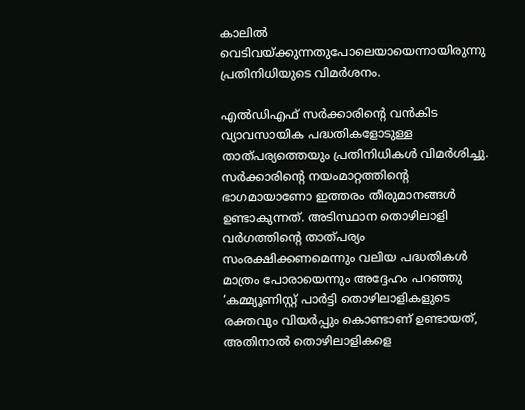കാലില്‍ വെടിവയ്ക്കുന്നതുപോലെയായെന്നായിരുന്നു പ്രതിനിധിയുടെ വിമര്‍ശനം.

എല്‍ഡിഎഫ് സര്‍ക്കാരിന്റെ വന്‍കിട വ്യാവസായിക പദ്ധതികളോടുള്ള താത്പര്യത്തെയും പ്രതിനിധികള്‍ വിമര്‍ശിച്ചു. സര്‍ക്കാരിന്റെ നയംമാറ്റത്തിന്റെ ഭാഗമായാണോ ഇത്തരം തീരുമാനങ്ങള്‍ ഉണ്ടാകുന്നത്. അടിസ്ഥാന തൊഴിലാളി വര്‍ഗത്തിന്റെ താത്പര്യം സംരക്ഷിക്കണമെന്നും വലിയ പദ്ധതികള്‍ മാത്രം പോരായെന്നും അദ്ദേഹം പറഞ്ഞു ‘കമ്മ്യൂണിസ്റ്റ് പാര്‍ട്ടി തൊഴിലാളികളുടെ രക്തവും വിയര്‍പ്പും കൊണ്ടാണ് ഉണ്ടായത്, അതിനാല്‍ തൊഴിലാളികളെ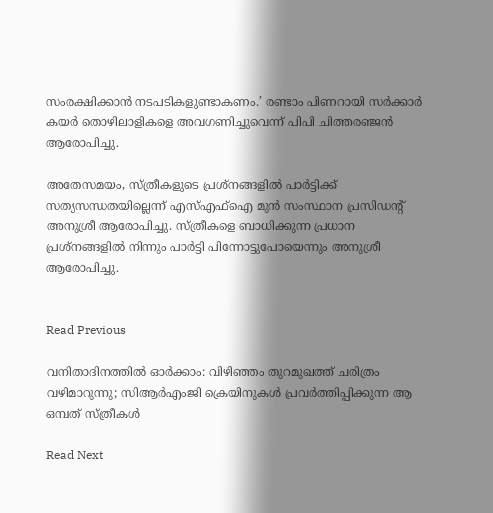സംരക്ഷിക്കാന്‍ നടപടികളുണ്ടാകണം.’ രണ്ടാം പിണറായി സര്‍ക്കാര്‍ കയര്‍ തൊഴിലാളികളെ അവഗണിച്ചുവെന്ന് പിപി ചിത്തരഞ്ജന്‍ ആരോപിച്ചു.

അതേസമയം, സ്ത്രീകളുടെ പ്രശ്നങ്ങളില്‍ പാര്‍ട്ടിക്ക് സത്യസന്ധതയില്ലെന്ന് എസ്എഫ്‌ഐ മുന്‍ സംസ്ഥാന പ്രസിഡന്റ് അനുശ്രീ ആരോപിച്ചു. സ്ത്രീകളെ ബാധിക്കുന്ന പ്രധാന പ്രശ്‌നങ്ങളില്‍ നിന്നും പാര്‍ട്ടി പിന്നോട്ടുപോയെന്നും അനുശ്രീ ആരോപിച്ചു.


Read Previous

വനിതാദിനത്തില്‍ ഓര്‍ക്കാം: വിഴിഞ്ഞം തുറമുഖത്ത് ചരിത്രം വഴിമാറുന്നു; സിആർഎംജി ക്രെയിനുകൾ പ്രവർത്തിപ്പിക്കുന്ന ആ ഒമ്പത് സ്ത്രീകൾ

Read Next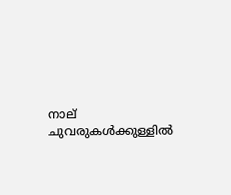നാല് ചുവരുകൾക്കുള്ളിൽ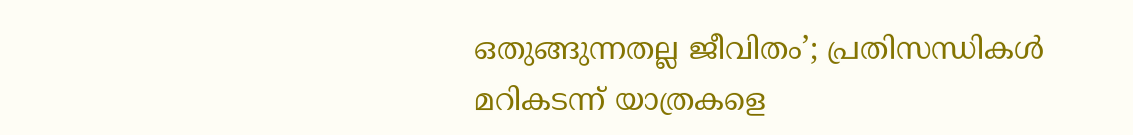ഒതുങ്ങുന്നതല്ല ജീവിതം’; പ്രതിസന്ധികൾ മറികടന്ന് യാത്രകളെ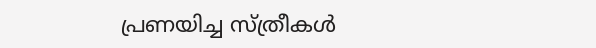പ്രണയിച്ച സ്‌ത്രീകൾ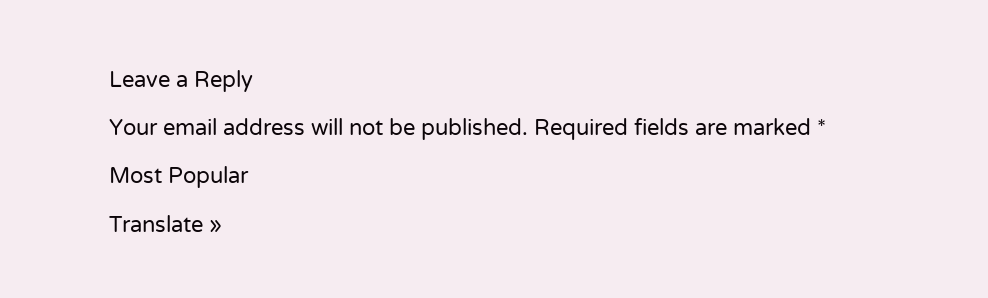Leave a Reply

Your email address will not be published. Required fields are marked *

Most Popular

Translate »